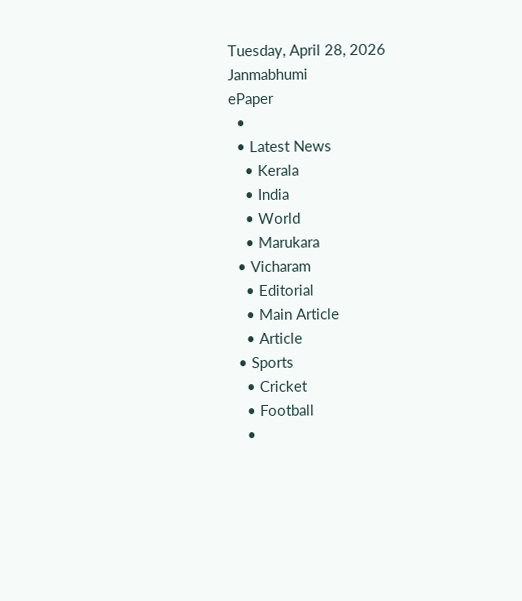Tuesday, April 28, 2026
Janmabhumi
ePaper
  •
  • Latest News
    • Kerala
    • India
    • World
    • Marukara
  • Vicharam
    • Editorial
    • Main Article
    • Article
  • Sports
    • Cricket
    • Football
    •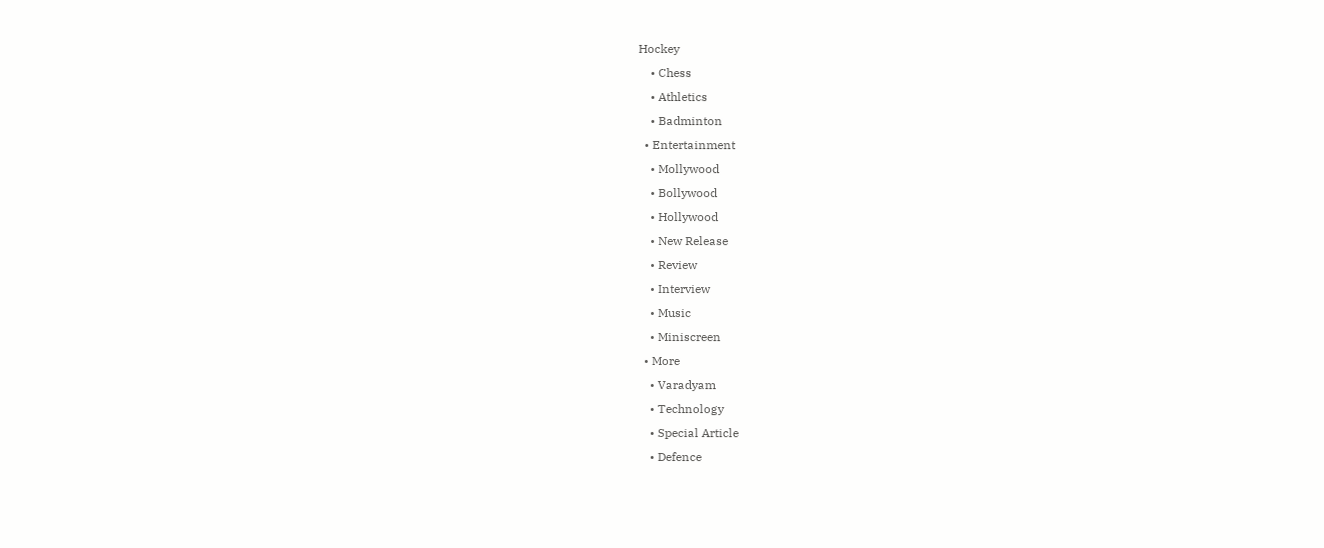Hockey
    • Chess
    • Athletics
    • Badminton
  • Entertainment
    • Mollywood
    • Bollywood
    • Hollywood
    • New Release
    • Review
    • Interview
    • Music
    • Miniscreen
  • More
    • Varadyam
    • Technology
    • Special Article
    • Defence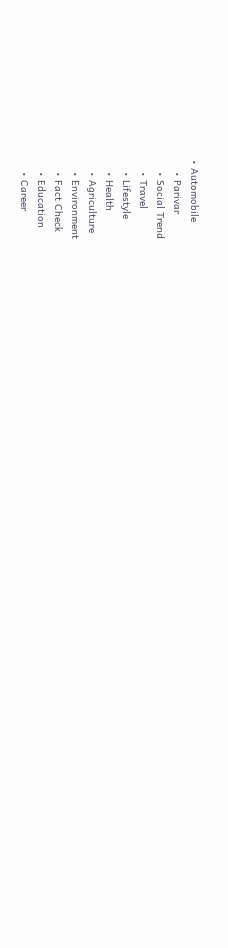• Automobile
    • Parivar
    • Social Trend
    • Travel
    • Lifestyle
    • Health
    • Agriculture
    • Environment
    • Fact Check
    • Education
    • Career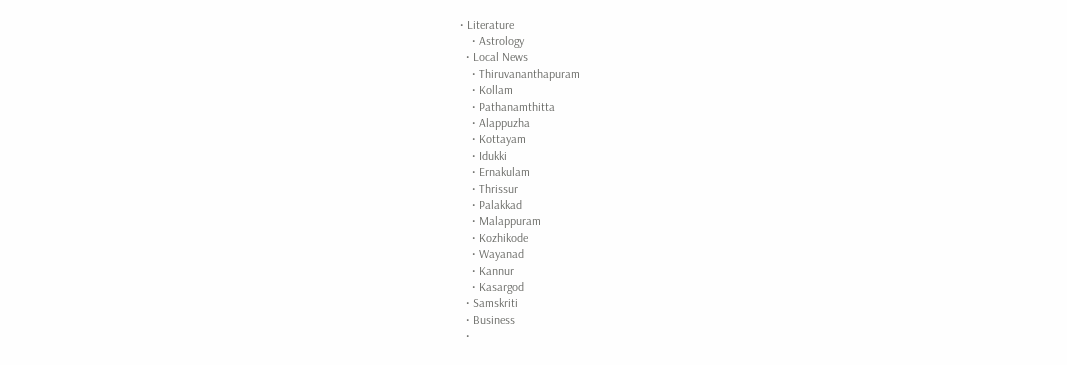• Literature
    • Astrology
  • Local News
    • Thiruvananthapuram
    • Kollam
    • Pathanamthitta
    • Alappuzha
    • Kottayam
    • Idukki
    • Ernakulam
    • Thrissur
    • Palakkad
    • Malappuram
    • Kozhikode
    • Wayanad
    • Kannur
    • Kasargod
  • Samskriti
  • Business
  •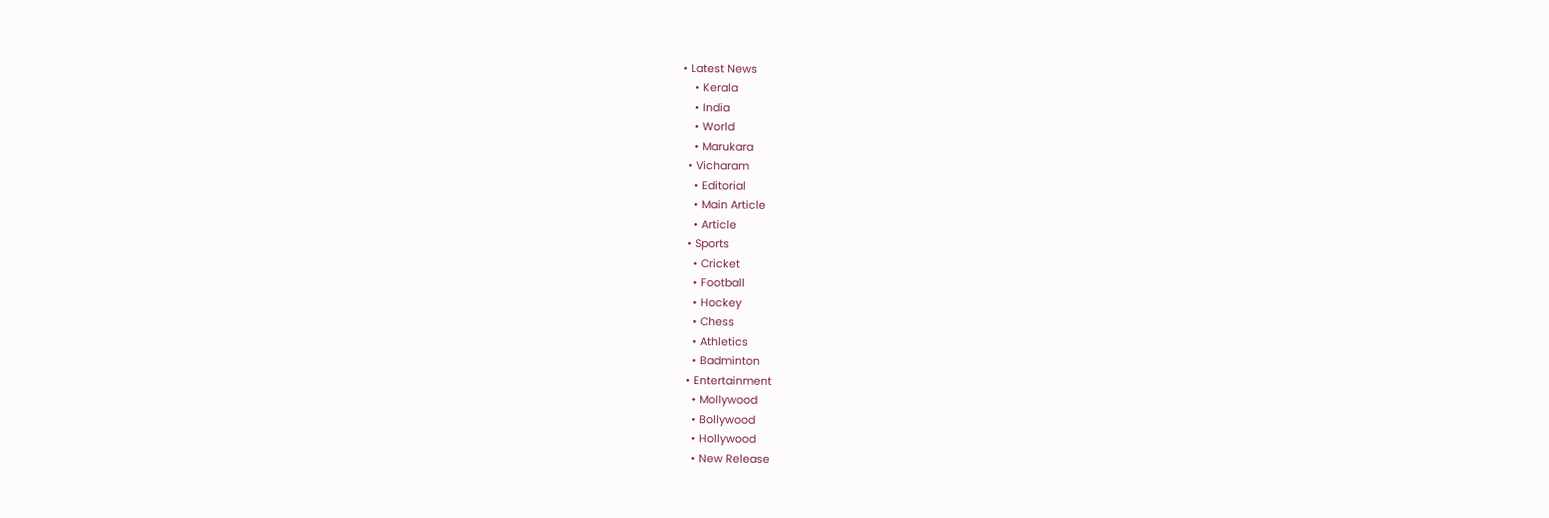• Latest News
    • Kerala
    • India
    • World
    • Marukara
  • Vicharam
    • Editorial
    • Main Article
    • Article
  • Sports
    • Cricket
    • Football
    • Hockey
    • Chess
    • Athletics
    • Badminton
  • Entertainment
    • Mollywood
    • Bollywood
    • Hollywood
    • New Release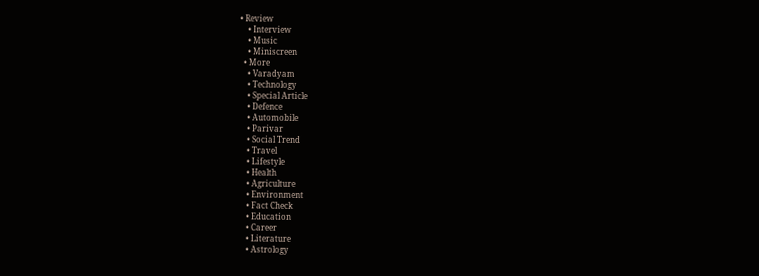• Review
    • Interview
    • Music
    • Miniscreen
  • More
    • Varadyam
    • Technology
    • Special Article
    • Defence
    • Automobile
    • Parivar
    • Social Trend
    • Travel
    • Lifestyle
    • Health
    • Agriculture
    • Environment
    • Fact Check
    • Education
    • Career
    • Literature
    • Astrology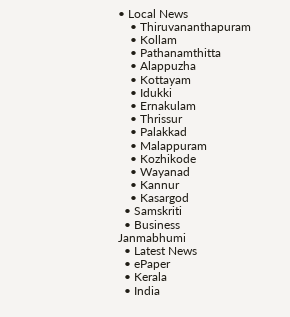• Local News
    • Thiruvananthapuram
    • Kollam
    • Pathanamthitta
    • Alappuzha
    • Kottayam
    • Idukki
    • Ernakulam
    • Thrissur
    • Palakkad
    • Malappuram
    • Kozhikode
    • Wayanad
    • Kannur
    • Kasargod
  • Samskriti
  • Business
Janmabhumi
  • Latest News
  • ePaper
  • Kerala
  • India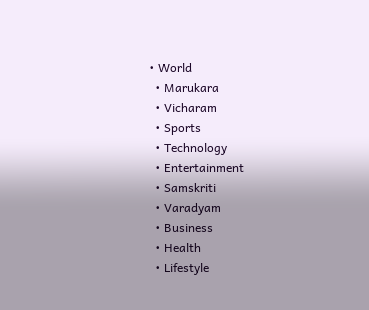• World
  • Marukara
  • Vicharam
  • Sports
  • Technology
  • Entertainment
  • Samskriti
  • Varadyam
  • Business
  • Health
  • Lifestyle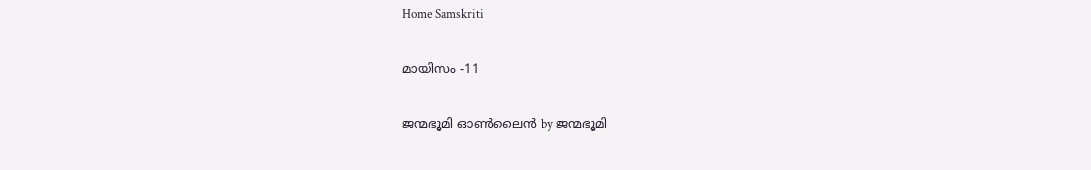Home Samskriti

മായിസം -11

ജന്മഭൂമി ഓണ്‍ലൈന്‍ by ജന്മഭൂമി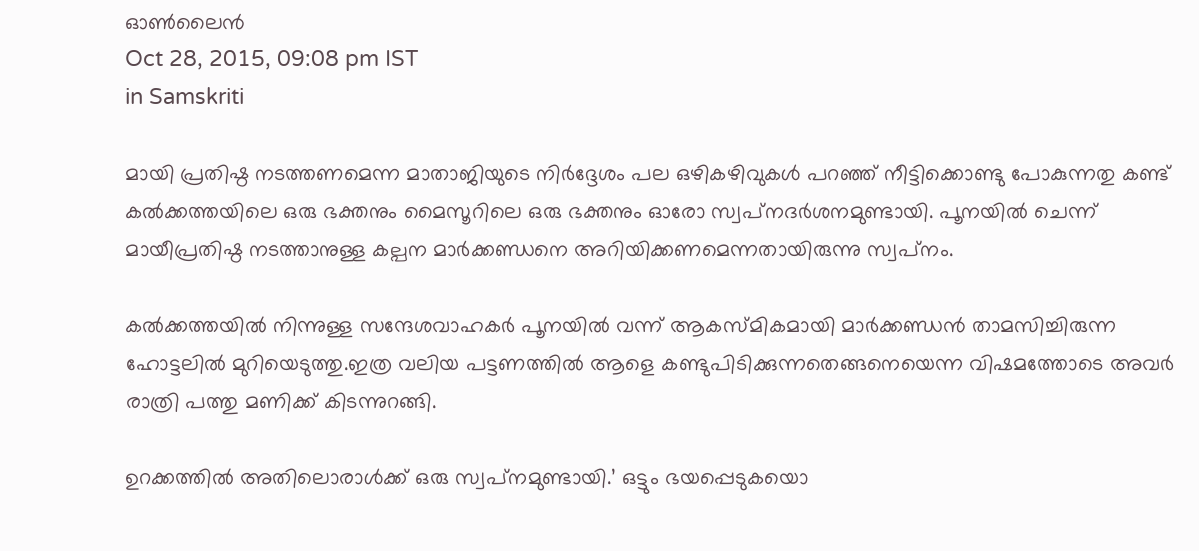ഓണ്‍ലൈന്‍
Oct 28, 2015, 09:08 pm IST
in Samskriti

മായി പ്രതിഷ്ഠ നടത്തണമെന്ന മാതാജിയുടെ നിര്‍ദ്ദേശം പല ഒഴികഴിവുകള്‍ പറഞ്ഞ് നീട്ടിക്കൊണ്ടു പോകുന്നതു കണ്ട് കല്‍ക്കത്തയിലെ ഒരു ഭക്തനും മൈസൂറിലെ ഒരു ഭക്തനും ഓരോ സ്വപ്‌നദര്‍ശനമുണ്ടായി. പൂനയില്‍ ചെന്ന് മായീപ്രതിഷ്ഠ നടത്താനുള്ള കല്പന മാര്‍ക്കണ്ഡനെ അറിയിക്കണമെന്നതായിരുന്നു സ്വപ്‌നം.

കല്‍ക്കത്തയില്‍ നിന്നുള്ള സന്ദേശവാഹകര്‍ പൂനയില്‍ വന്ന് ആകസ്മികമായി മാര്‍ക്കണ്ഡന്‍ താമസിച്ചിരുന്ന ഹോട്ടലില്‍ മുറിയെടുത്തു.ഇത്ര വലിയ പട്ടണത്തില്‍ ആളെ കണ്ടുപിടിക്കുന്നതെങ്ങനെയെന്ന വിഷമത്തോടെ അവര്‍ രാത്രി പത്തു മണിക്ക് കിടന്നുറങ്ങി.

ഉറക്കത്തില്‍ അതിലൊരാള്‍ക്ക് ഒരു സ്വപ്‌നമുണ്ടായി.’ ഒട്ടും ഭയപ്പെടുകയൊ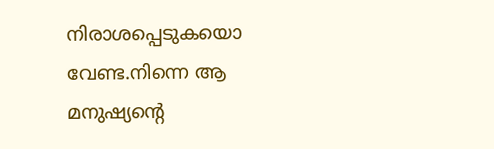നിരാശപ്പെടുകയൊ വേണ്ട.നിന്നെ ആ മനുഷ്യന്റെ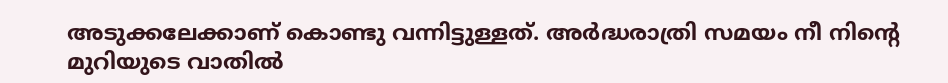അടുക്കലേക്കാണ് കൊണ്ടു വന്നിട്ടുള്ളത്. അര്‍ദ്ധരാത്രി സമയം നീ നിന്റെ മുറിയുടെ വാതില്‍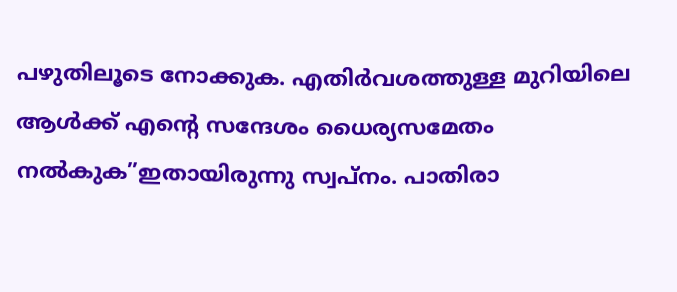പഴുതിലൂടെ നോക്കുക. എതിര്‍വശത്തുള്ള മുറിയിലെ ആള്‍ക്ക് എന്റെ സന്ദേശം ധൈര്യസമേതം നല്‍കുക”ഇതായിരുന്നു സ്വപ്‌നം. പാതിരാ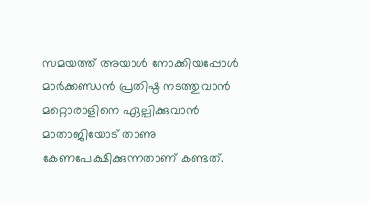സമയത്ത് അയാള്‍ നോക്കിയപ്പോള്‍ മാര്‍ക്കണ്ഡന്‍ പ്രതിഷ്ഠ നടത്തുവാന്‍ മറ്റൊരാളിനെ ഏല്പിക്കുവാന്‍ മാതാജിയോട് താണു കേണപേക്ഷിക്കുന്നതാണ് കണ്ടത്.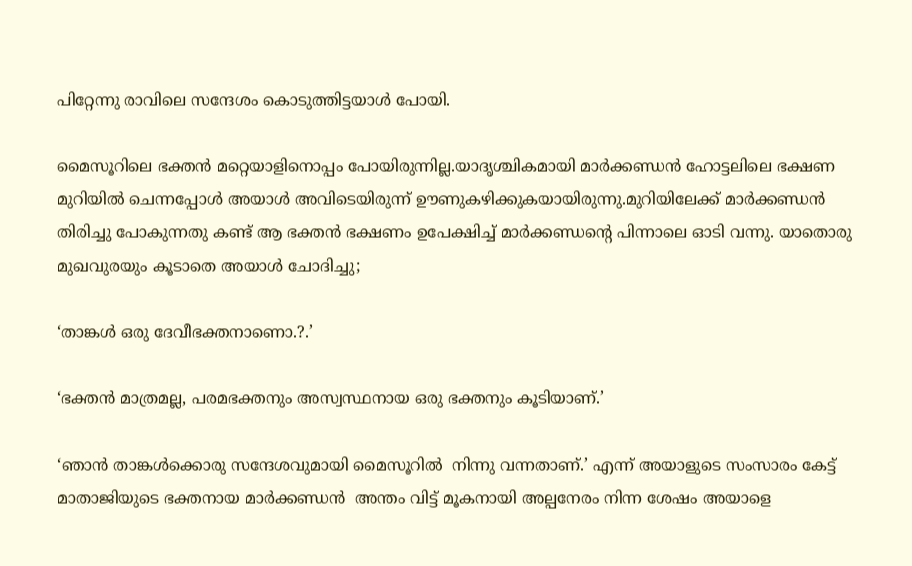പിറ്റേന്നു രാവിലെ സന്ദേശം കൊടുത്തിട്ടയാള്‍ പോയി.

മൈസൂറിലെ ഭക്തന്‍ മറ്റെയാളിനൊപ്പം പോയിരുന്നില്ല.യാദൃശ്ചികമായി മാര്‍ക്കണ്ഡന്‍ ഹോട്ടലിലെ ഭക്ഷണ മുറിയില്‍ ചെന്നപ്പോള്‍ അയാള്‍ അവിടെയിരുന്ന് ഊണുകഴിക്കുകയായിരുന്നു.മുറിയിലേക്ക് മാര്‍ക്കണ്ഡന്‍ തിരിച്ചു പോകുന്നതു കണ്ട് ആ ഭക്തന്‍ ഭക്ഷണം ഉപേക്ഷിച്ച് മാര്‍ക്കണ്ഡന്റെ പിന്നാലെ ഓടി വന്നു. യാതൊരു മുഖവുരയും കൂടാതെ അയാള്‍ ചോദിച്ചു;

‘താങ്കള്‍ ഒരു ദേവീഭക്തനാണൊ.?.’

‘ഭക്തന്‍ മാത്രമല്ല, പരമഭക്തനും അസ്വസ്ഥനായ ഒരു ഭക്തനും കൂടിയാണ്.’

‘ഞാന്‍ താങ്കള്‍ക്കൊരു സന്ദേശവുമായി മൈസൂറില്‍  നിന്നു വന്നതാണ്.’ എന്ന് അയാളുടെ സംസാരം കേട്ട് മാതാജിയുടെ ഭക്തനായ മാര്‍ക്കണ്ഡന്‍  അന്തം വിട്ട് മൂകനായി അല്പനേരം നിന്ന ശേഷം അയാളെ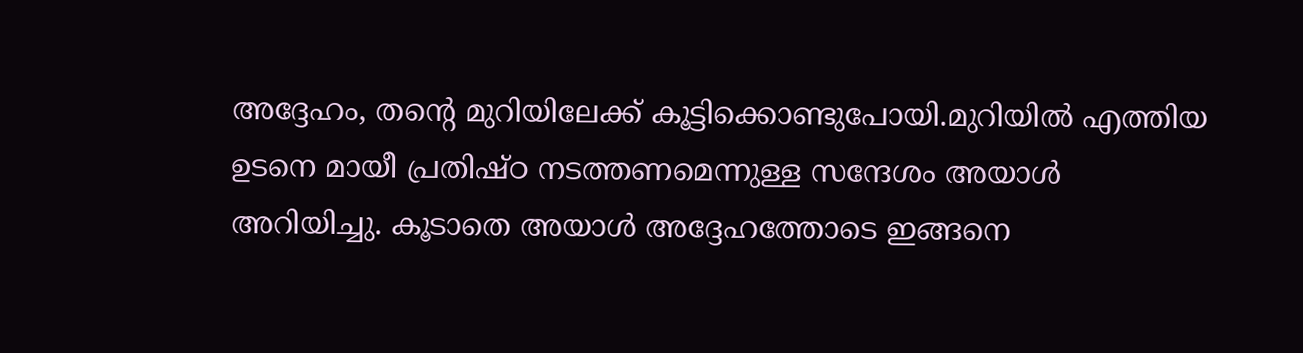അദ്ദേഹം, തന്റെ മുറിയിലേക്ക് കൂട്ടിക്കൊണ്ടുപോയി.മുറിയില്‍ എത്തിയ ഉടനെ മായീ പ്രതിഷ്ഠ നടത്തണമെന്നുള്ള സന്ദേശം അയാള്‍ അറിയിച്ചു. കൂടാതെ അയാള്‍ അദ്ദേഹത്തോടെ ഇങ്ങനെ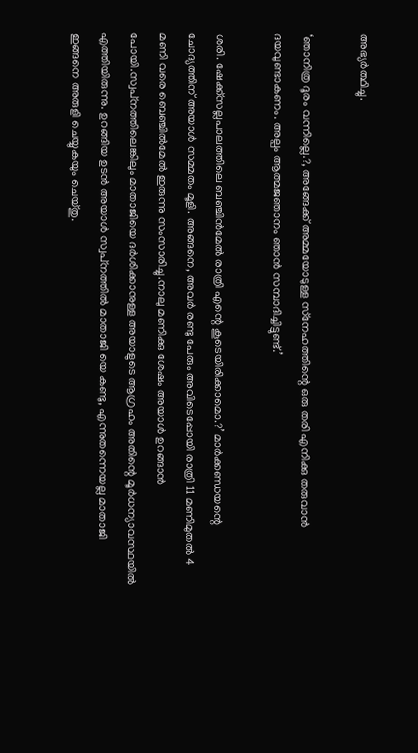അഭ്യര്‍ത്ഥിച്ചു.

‘ഞാനിത്ര ദൂരം വന്നില്ലെ.?, അങ്ങേക്ക് അമ്മയോടുള്ള സ്‌നേഹത്തിന്റെ ഒരു തരി എനിക്കു തരുവാന്‍ ദയവുണ്ടാകണം. അല്പം ആത്മജഞാനം ഞാന്‍ സമ്പാദിച്ചിട്ടുണ്ട്.’

ശരി. ഷേക്ക്‌സല്ലപാലത്തിലെ ബഞ്ചിന്‍മേല്‍ രാത്രി എന്റെ കൂടെയിരിക്കാമൊ.?’ മാര്‍ക്കണ്ഡയന്റെ ചോദ്യത്തിന് അയാള്‍ സമ്മതം മൂളി. അങ്ങനെ, അവര്‍ രണ്ടു പേരും അവിടെപ്പോയി രാത്രി 11 മണിമുതല്‍ 4 മണി വരെ ബെഞ്ചില്‍മേല്‍ ഇരുന്നു സംസാരിച്ചു.നാലു മണിക്കു ശേഷം അയാള്‍ ഉറങ്ങാന്‍ പോയി.സ്വപ്‌നത്തിലെങ്കിലും മാതാജിയെ ദര്‍ശിക്കാനുള്ള അയാളുടെ ആഗ്രഹം അതിന്റെ മൂര്‍ധന്യാവസ്ഥയില്‍ എത്തിയിരുന്നു. ഉറങ്ങിയ ഉടന്‍ അയാള്‍ സ്വപ്‌നത്തില്‍ മാതാജി യെ കണ്ടു, എന്നുതന്നെയല്ല മാതാജി ഇങ്ങനെ അരുളി ചെയ്യുകയും ചെയ്തു.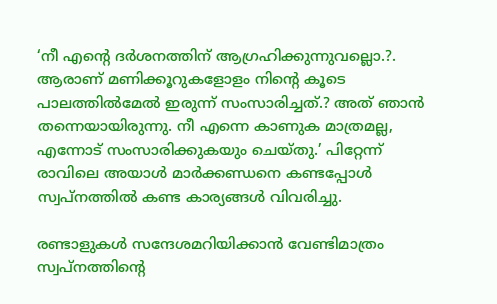‘നീ എന്റെ ദര്‍ശനത്തിന് ആഗ്രഹിക്കുന്നുവല്ലൊ.?. ആരാണ് മണിക്കൂറുകളോളം നിന്റെ കൂടെ പാലത്തില്‍മേല്‍ ഇരുന്ന് സംസാരിച്ചത്.? അത് ഞാന്‍ തന്നെയായിരുന്നു. നീ എന്നെ കാണുക മാത്രമല്ല, എന്നോട് സംസാരിക്കുകയും ചെയ്തു.’ പിറ്റേന്ന് രാവിലെ അയാള്‍ മാര്‍ക്കണ്ഡനെ കണ്ടപ്പോള്‍ സ്വപ്‌നത്തില്‍ കണ്ട കാര്യങ്ങള്‍ വിവരിച്ചു.

രണ്ടാളുകള്‍ സന്ദേശമറിയിക്കാന്‍ വേണ്ടിമാത്രം സ്വപ്‌നത്തിന്റെ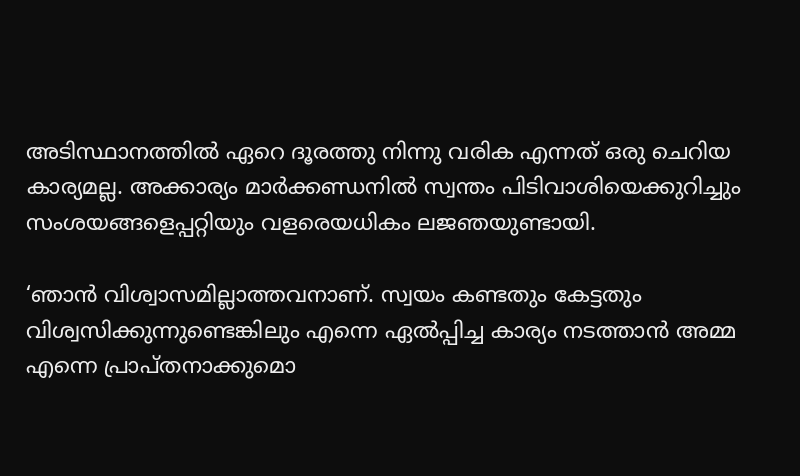അടിസ്ഥാനത്തില്‍ ഏറെ ദൂരത്തു നിന്നു വരിക എന്നത് ഒരു ചെറിയ കാര്യമല്ല. അക്കാര്യം മാര്‍ക്കണ്ഡനില്‍ സ്വന്തം പിടിവാശിയെക്കുറിച്ചും സംശയങ്ങളെപ്പറ്റിയും വളരെയധികം ലജഞയുണ്ടായി.

‘ഞാന്‍ വിശ്വാസമില്ലാത്തവനാണ്. സ്വയം കണ്ടതും കേട്ടതും വിശ്വസിക്കുന്നുണ്ടെങ്കിലും എന്നെ ഏല്‍പ്പിച്ച കാര്യം നടത്താന്‍ അമ്മ എന്നെ പ്രാപ്തനാക്കുമൊ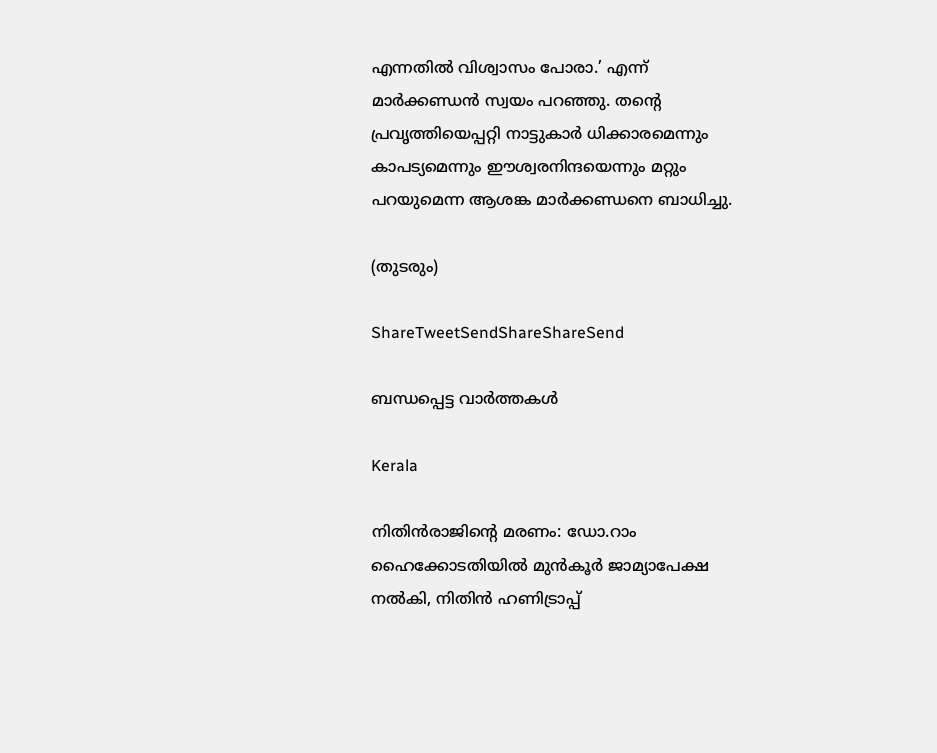എന്നതില്‍ വിശ്വാസം പോരാ.’ എന്ന് മാര്‍ക്കണ്ഡന്‍ സ്വയം പറഞ്ഞു. തന്റെ പ്രവൃത്തിയെപ്പറ്റി നാട്ടുകാര്‍ ധിക്കാരമെന്നും കാപട്യമെന്നും ഈശ്വരനിന്ദയെന്നും മറ്റും പറയുമെന്ന ആശങ്ക മാര്‍ക്കണ്ഡനെ ബാധിച്ചു.

(തുടരും)

ShareTweetSendShareShareSend

ബന്ധപ്പെട്ട വാര്‍ത്തകള്‍

Kerala

നിതിന്‍രാജിന്റെ മരണം: ഡോ.റാം ഹൈക്കോടതിയില്‍ മുന്‍കൂര്‍ ജാമ്യാപേക്ഷ നല്‍കി, നിതിന്‍ ഹണിട്രാപ്പ്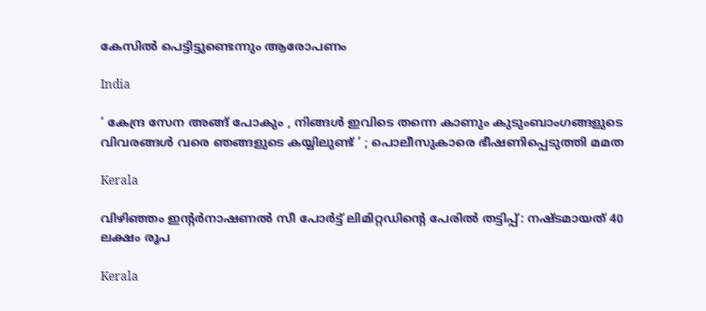കേസില്‍ പെട്ടിട്ടുണ്ടെന്നും ആരോപണം

India

‘ കേന്ദ്ര സേന അങ്ങ് പോകും , നിങ്ങൾ ഇവിടെ തന്നെ കാണും കുടുംബാംഗങ്ങളുടെ വിവരങ്ങൾ വരെ ഞങ്ങളുടെ കയ്യിലുണ്ട് ‘ ; പൊലീസുകാരെ ഭീഷണിപ്പെടുത്തി മമത

Kerala

വിഴിഞ്ഞം ഇന്റര്‍നാഷണല്‍ സീ പോര്‍ട്ട് ലിമിറ്റഡിന്റെ പേരില്‍ തട്ടിപ്പ്: നഷ്ടമായത് 40 ലക്ഷം രൂപ

Kerala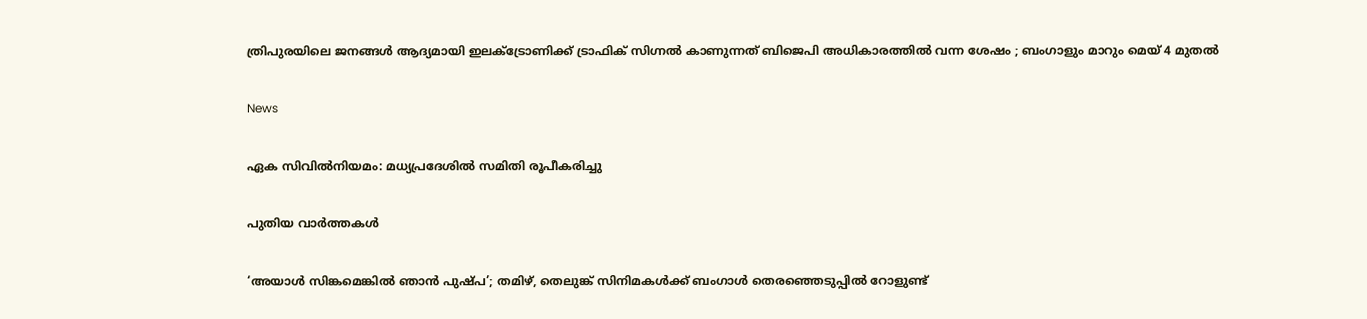ത്രിപുരയിലെ ജനങ്ങൾ ആദ്യമായി ഇലക്ട്രോണിക്ക് ട്രാഫിക് സിഗ്നൽ കാണുന്നത് ബിജെപി അധികാരത്തിൽ വന്ന ശേഷം ; ബംഗാളും മാറും മെയ് 4 മുതൽ

News

ഏക സിവിൽനിയമം: മധ്യപ്രദേശിൽ സമിതി രൂപീകരിച്ചു

പുതിയ വാര്‍ത്തകള്‍

‘അയാൾ സിങ്കമെങ്കിൽ ഞാൻ പുഷ്പ’; തമിഴ്, തെലുങ്ക് സിനിമകൾക്ക് ബംഗാൾ തെരഞ്ഞെടുപ്പിൽ റോളുണ്ട്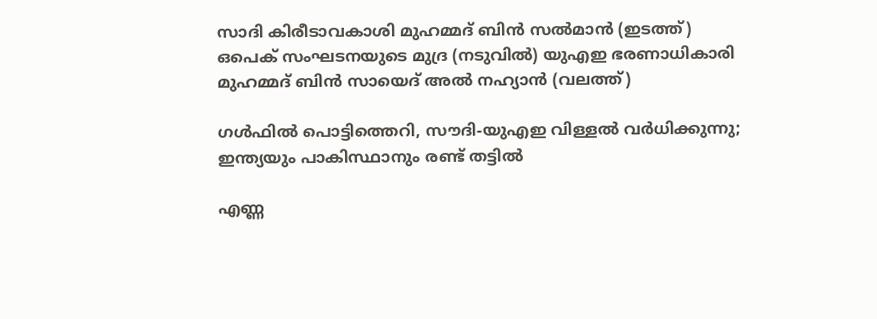സാദി കിരീടാവകാശി മുഹമ്മദ് ബിന്‍ സല്‍മാന്‍ (ഇടത്ത്) ഒപെക് സംഘടനയുടെ മുദ്ര (നടുവില്‍) യുഎഇ ഭരണാധികാരി മുഹമ്മദ് ബിന്‍ സായെദ് അല്‍ നഹ്യാന്‍ (വലത്ത്)

ഗള്‍ഫില്‍ പൊട്ടിത്തെറി, സൗദി-യുഎഇ വിള്ളല്‍ വര്‍ധിക്കുന്നു; ഇന്ത്യയും പാകിസ്ഥാനും രണ്ട് തട്ടില്‍

എണ്ണ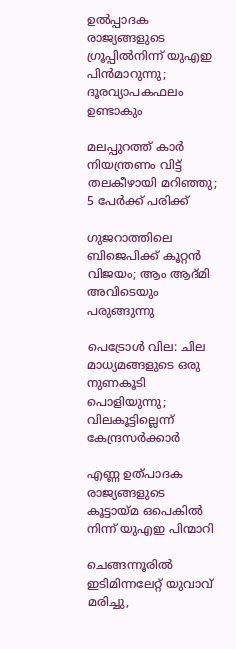ഉൽപ്പാദക രാജ്യങ്ങളുടെ ഗ്രൂപ്പിൽനിന്ന് യുഎഇ പിൻമാറുന്നു; ദൂരവ്യാപകഫലം ഉണ്ടാകും

മലപ്പുറത്ത് കാര്‍ നിയന്ത്രണം വിട്ട് തലകീഴായി മറിഞ്ഞു; 5 പേര്‍ക്ക് പരിക്ക്

ഗുജറാത്തിലെ ബിജെപിക്ക് കൂറ്റൻ വിജയം; ആം ആദ്മി അവിടെയും പരുങ്ങുന്നു

പെട്രോൾ വില: ചില മാധ്യമങ്ങളുടെ ഒരു നുണകൂടി പൊളിയുന്നു; വിലകൂട്ടില്ലെന്ന് കേന്ദ്രസർക്കാർ

എണ്ണ ഉത്പാദക രാജ്യങ്ങളുടെ കൂട്ടായ്‌മ ഒപെകില്‍ നിന്ന് യുഎഇ പിന്മാറി

ചെങ്ങന്നൂരില്‍ ഇടിമിന്നലേറ്റ് യുവാവ് മരിച്ചു,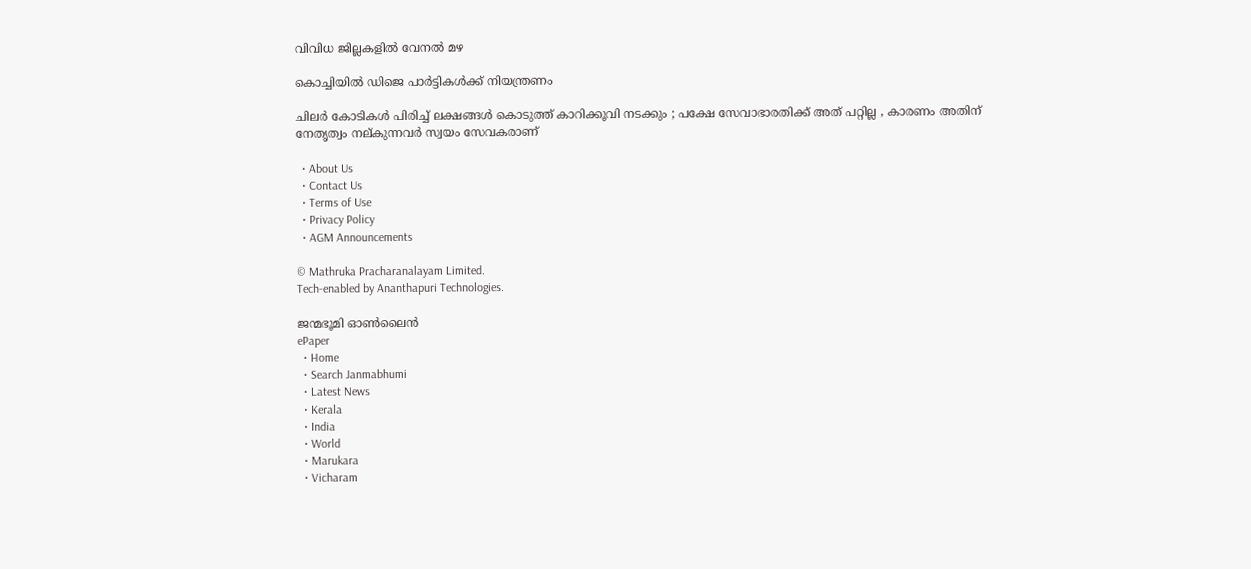വിവിധ ജില്ലകളില്‍ വേനല്‍ മഴ

കൊച്ചിയില്‍ ഡിജെ പാര്‍ട്ടികള്‍ക്ക് നിയന്ത്രണം

ചിലർ കോടികൾ പിരിച്ച് ലക്ഷങ്ങൾ കൊടുത്ത് കാറിക്കൂവി നടക്കും ; പക്ഷേ സേവാഭാരതിക്ക് അത് പറ്റില്ല , കാരണം അതിന് നേതൃത്വം നല്കുന്നവർ സ്വയം സേവകരാണ്

  • About Us
  • Contact Us
  • Terms of Use
  • Privacy Policy
  • AGM Announcements

© Mathruka Pracharanalayam Limited.
Tech-enabled by Ananthapuri Technologies.

ജന്മഭൂമി ഓണ്‍ലൈന്‍
ePaper
  • Home
  • Search Janmabhumi
  • Latest News
  • Kerala
  • India
  • World
  • Marukara
  • Vicharam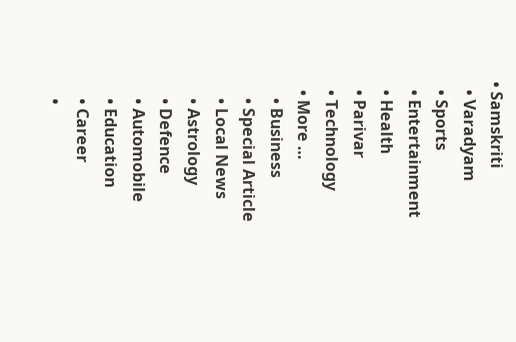• Samskriti
  • Varadyam
  • Sports
  • Entertainment
  • Health
  • Parivar
  • Technology
  • More …
    • Business
    • Special Article
    • Local News
    • Astrology
    • Defence
    • Automobile
    • Education
    • Career
    •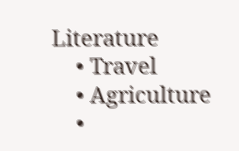Literature
    • Travel
    • Agriculture
    •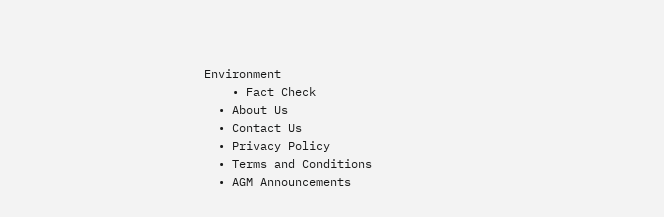Environment
    • Fact Check
  • About Us
  • Contact Us
  • Privacy Policy
  • Terms and Conditions
  • AGM Announcements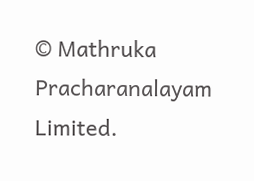© Mathruka Pracharanalayam Limited.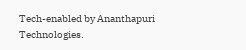Tech-enabled by Ananthapuri Technologies.